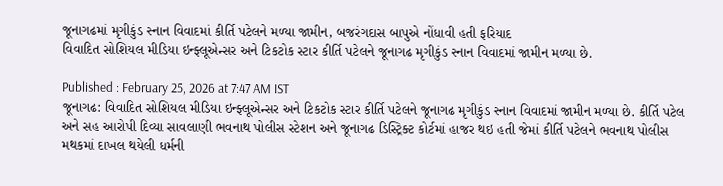જૂનાગઢમાં મૃગીકુંડ સ્નાન વિવાદમાં કીર્તિ પટેલને મળ્યા જામીન, બજરંગદાસ બાપુએ નોંધાવી હતી ફરિયાદ
વિવાદિત સોશિયલ મીડિયા ઇન્ફ્લૂએન્સર અને ટિકટોક સ્ટાર કીર્તિ પટેલને જૂનાગઢ મૃગીકુંડ સ્નાન વિવાદમાં જામીન મળ્યા છે.

Published : February 25, 2026 at 7:47 AM IST
જૂનાગઢ: વિવાદિત સોશિયલ મીડિયા ઇન્ફ્લૂએન્સર અને ટિકટોક સ્ટાર કીર્તિ પટેલને જૂનાગઢ મૃગીકુંડ સ્નાન વિવાદમાં જામીન મળ્યા છે. કીર્તિ પટેલ અને સહ આરોપી દિવ્યા સાવલાણી ભવનાથ પોલીસ સ્ટેશન અને જૂનાગઢ ડિસ્ટ્રિક્ટ કોર્ટમાં હાજર થઇ હતી જેમાં કીર્તિ પટેલને ભવનાથ પોલીસ મથકમાં દાખલ થયેલી ધર્મની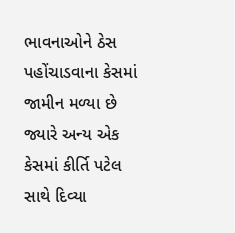ભાવનાઓને ઠેસ પહોંચાડવાના કેસમાં જામીન મળ્યા છે જ્યારે અન્ય એક કેસમાં કીર્તિ પટેલ સાથે દિવ્યા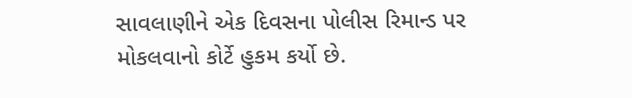સાવલાણીને એક દિવસના પોલીસ રિમાન્ડ પર મોકલવાનો કોર્ટે હુકમ કર્યો છે.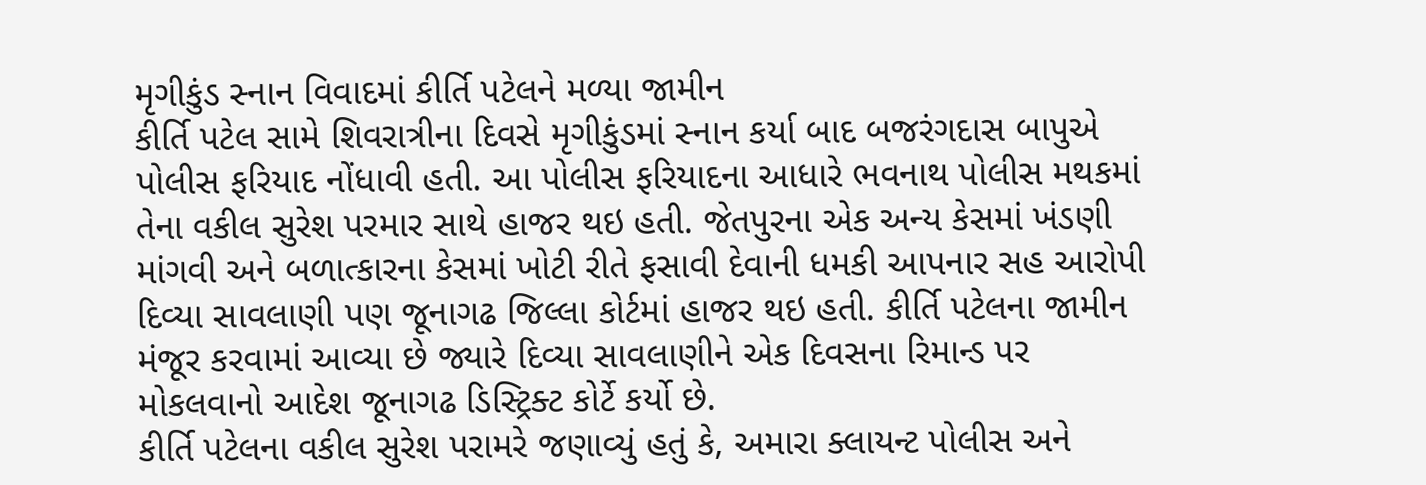મૃગીકુંડ સ્નાન વિવાદમાં કીર્તિ પટેલને મળ્યા જામીન
કીર્તિ પટેલ સામે શિવરાત્રીના દિવસે મૃગીકુંડમાં સ્નાન કર્યા બાદ બજરંગદાસ બાપુએ પોલીસ ફરિયાદ નોંધાવી હતી. આ પોલીસ ફરિયાદના આધારે ભવનાથ પોલીસ મથકમાં તેના વકીલ સુરેશ પરમાર સાથે હાજર થઇ હતી. જેતપુરના એક અન્ય કેસમાં ખંડણી માંગવી અને બળાત્કારના કેસમાં ખોટી રીતે ફસાવી દેવાની ધમકી આપનાર સહ આરોપી દિવ્યા સાવલાણી પણ જૂનાગઢ જિલ્લા કોર્ટમાં હાજર થઇ હતી. કીર્તિ પટેલના જામીન મંજૂર કરવામાં આવ્યા છે જ્યારે દિવ્યા સાવલાણીને એક દિવસના રિમાન્ડ પર મોકલવાનો આદેશ જૂનાગઢ ડિસ્ટ્રિક્ટ કોર્ટે કર્યો છે.
કીર્તિ પટેલના વકીલ સુરેશ પરામરે જણાવ્યું હતું કે, અમારા ક્લાયન્ટ પોલીસ અને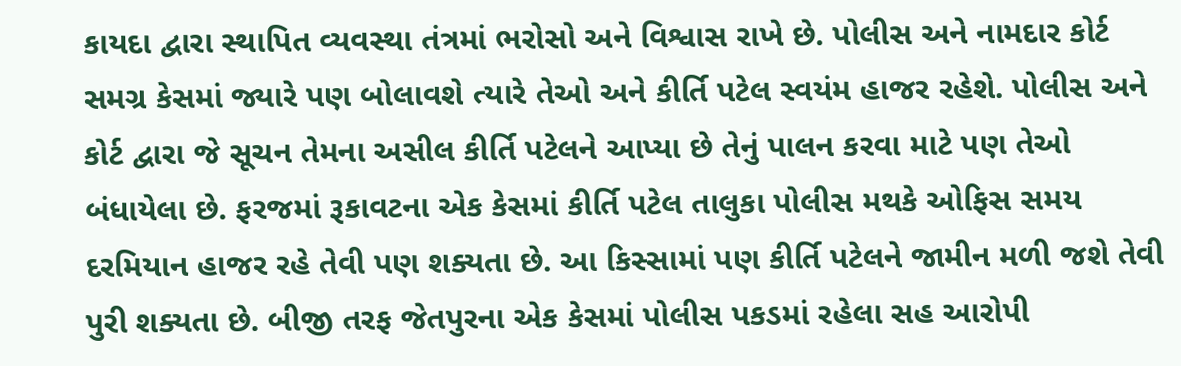કાયદા દ્વારા સ્થાપિત વ્યવસ્થા તંત્રમાં ભરોસો અને વિશ્વાસ રાખે છે. પોલીસ અને નામદાર કોર્ટ સમગ્ર કેસમાં જ્યારે પણ બોલાવશે ત્યારે તેઓ અને કીર્તિ પટેલ સ્વયંમ હાજર રહેશે. પોલીસ અને કોર્ટ દ્વારા જે સૂચન તેમના અસીલ કીર્તિ પટેલને આપ્યા છે તેનું પાલન કરવા માટે પણ તેઓ બંધાયેલા છે. ફરજમાં રૂકાવટના એક કેસમાં કીર્તિ પટેલ તાલુકા પોલીસ મથકે ઓફિસ સમય દરમિયાન હાજર રહે તેવી પણ શક્યતા છે. આ કિસ્સામાં પણ કીર્તિ પટેલને જામીન મળી જશે તેવી પુરી શક્યતા છે. બીજી તરફ જેતપુરના એક કેસમાં પોલીસ પકડમાં રહેલા સહ આરોપી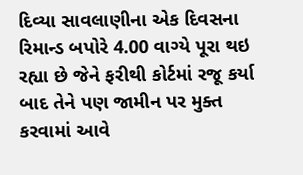દિવ્યા સાવલાણીના એક દિવસના રિમાન્ડ બપોરે 4.00 વાગ્યે પૂરા થઇ રહ્યા છે જેને ફરીથી કોર્ટમાં રજૂ કર્યા બાદ તેને પણ જામીન પર મુક્ત કરવામાં આવે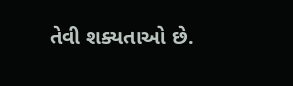તેવી શક્યતાઓ છે.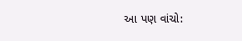આ પણ વાંચો: